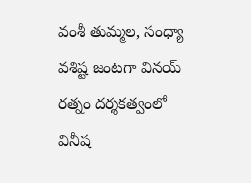వంశీ తుమ్మల, సంధ్యా వశిష్ట జంటగా వినయ్ రత్నం దర్శకత్వంలో వినీష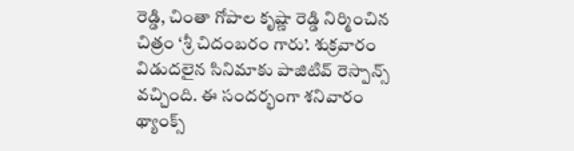రెడ్డి, చింతా గోపాల కృష్ణా రెడ్డి నిర్మించిన చిత్రం ‘శ్రీ చిదంబరం గారు’. శుక్రవారం విడుదలైన సినిమాకు పాజిటివ్ రెస్పాన్స్ వచ్చింది. ఈ సందర్భంగా శనివారం థ్యాంక్స్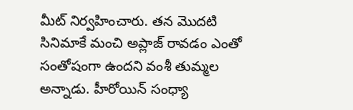మీట్ నిర్వహించారు. తన మొదటి సినిమాకే మంచి అప్లాజ్ రావడం ఎంతో సంతోషంగా ఉందని వంశీ తుమ్మల అన్నాడు. హీరోయిన్ సంధ్యా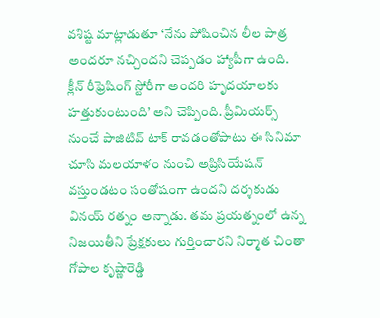వశిష్ట మాట్లాడుతూ ‘నేను పోషించిన లీల పాత్ర అందరూ నచ్చిందని చెప్పడం హ్యాపీగా ఉంది.
క్లీన్ రీఫ్రెషింగ్ స్టోరీగా అందరి హృదయాలకు హత్తుకుంటుంది’ అని చెప్పింది. ప్రీమియర్స్ నుంచే పాజిటివ్ టాక్ రావడంతోపాటు ఈ సినిమా చూసి మలయాళం నుంచి అప్రిసియేషన్ వస్తుండటం సంతోషంగా ఉందని దర్శకుడు వినయ్ రత్నం అన్నాడు. తమ ప్రయత్నంలో ఉన్న నిజయితీని ప్రేక్షకులు గుర్తించారని నిర్మాత చింతా గోపాల కృష్ణారెడ్డి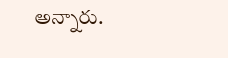అన్నారు.